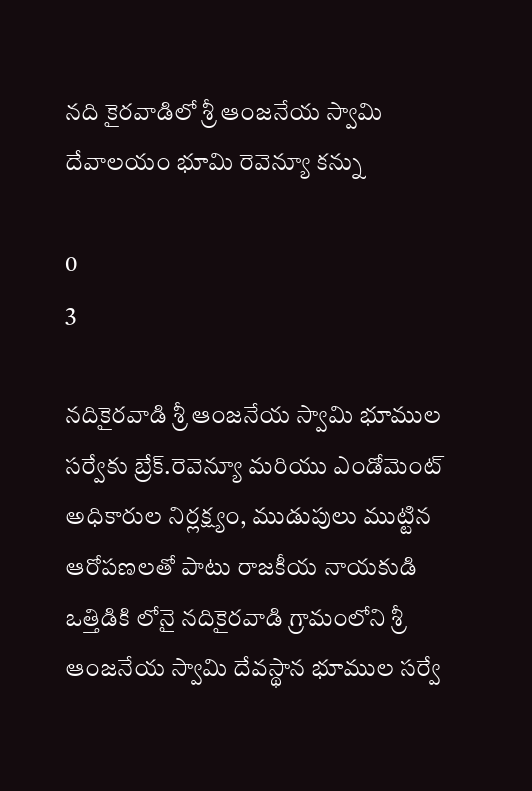నది కైరవాడిలో శ్రీ ఆంజనేయ స్వామి దేవాలయం భూమి రెవెన్యూ కన్ను

0
3

నదికైరవాడి శ్రీ ఆంజనేయ స్వామి భూముల సర్వేకు బ్రేక్.రెవెన్యూ మరియు ఎండోమెంట్ అధికారుల నిర్లక్ష్యం, ముడుపులు ముట్టిన ఆరోపణలతో పాటు రాజకీయ నాయకుడి ఒత్తిడికి లోనై నదికైరవాడి గ్రామంలోని శ్రీ ఆంజనేయ స్వామి దేవస్థాన భూముల సర్వే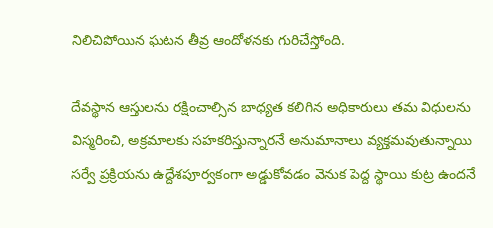నిలిచిపోయిన ఘటన తీవ్ర ఆందోళనకు గురిచేస్తోంది.

దేవస్థాన ఆస్తులను రక్షించాల్సిన బాధ్యత కలిగిన అధికారులు తమ విధులను విస్మరించి, అక్రమాలకు సహకరిస్తున్నారనే అనుమానాలు వ్యక్తమవుతున్నాయి సర్వే ప్రక్రియను ఉద్దేశపూర్వకంగా అడ్డుకోవడం వెనుక పెద్ద స్థాయి కుట్ర ఉందనే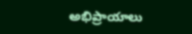అభిప్రాయాలు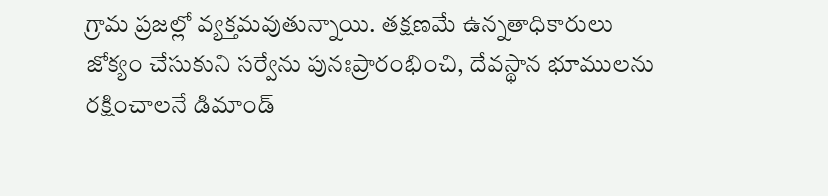గ్రామ ప్రజల్లో వ్యక్తమవుతున్నాయి. తక్షణమే ఉన్నతాధికారులు జోక్యం చేసుకుని సర్వేను పునఃప్రారంభించి, దేవస్థాన భూములను రక్షించాలనే డిమాండ్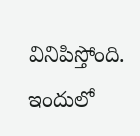వినిపిస్తోంది. ఇందులో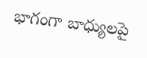భాగంగా బాధ్యులపై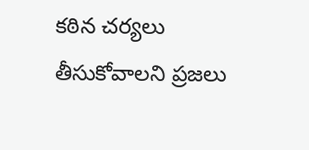కఠిన చర్యలు తీసుకోవాలని ప్రజలు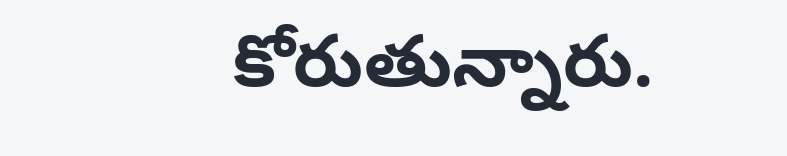కోరుతున్నారు.